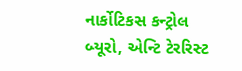નાર્કોટિકસ કન્ટ્રોલ બ્યૂરો, એન્ટિ ટેરરિસ્ટ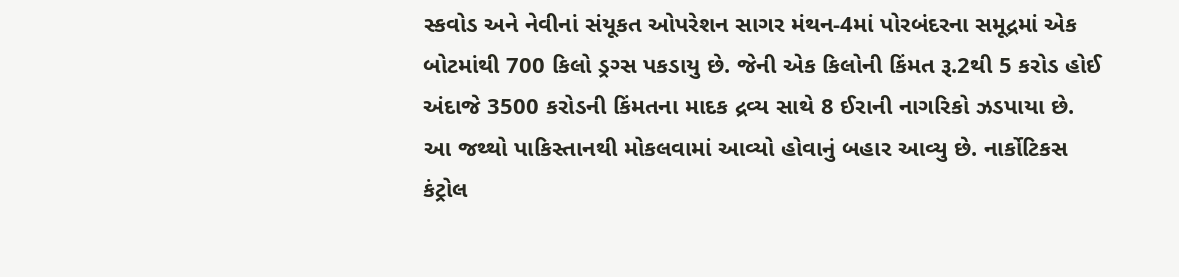સ્કવોડ અને નેવીનાં સંયૂકત ઓપરેશન સાગર મંથન-4માં પોરબંદરના સમૂદ્રમાં એક બોટમાંથી 700 કિલો ડ્રગ્સ પકડાયુ છે. જેની એક કિલોની કિંમત રૂ.2થી 5 કરોડ હોઈ અંદાજે 3500 કરોડની કિંમતના માદક દ્રવ્ય સાથે 8 ઈરાની નાગરિકો ઝડપાયા છે.
આ જથ્થો પાકિસ્તાનથી મોકલવામાં આવ્યો હોવાનું બહાર આવ્યુ છે. નાર્કોટિકસ કંટ્રોલ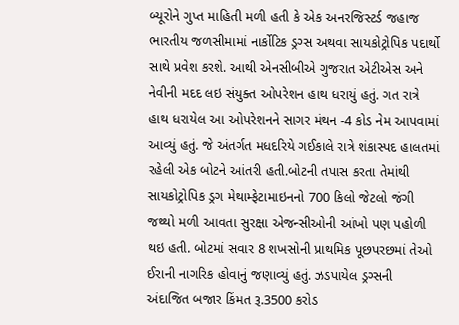બ્યૂરોને ગુપ્ત માહિતી મળી હતી કે એક અનરજિસ્ટર્ડ જહાજ ભારતીય જળસીમામાં નાર્કોટિક ડ્રગ્સ અથવા સાયકોટ્રોપિક પદાર્થો સાથે પ્રવેશ કરશે. આથી એનસીબીએ ગુજરાત એટીએસ અને નેવીની મદદ લઇ સંયુક્ત ઓપરેશન હાથ ધરાયું હતું. ગત રાત્રે હાથ ધરાયેલ આ ઓપરેશનને સાગર મંથન -4 કોડ નેમ આપવામાં આવ્યું હતું. જે અંતર્ગત મધદરિયે ગઈકાલે રાત્રે શંકાસ્પદ હાલતમાં રહેલી એક બોટને આંતરી હતી.બોટની તપાસ કરતા તેમાંથી સાયકોટ્રોપિક ડ્રગ મેથામ્ફેટામાઇનનો 700 કિલો જેટલો જંગી જથ્થો મળી આવતા સુરક્ષા એજન્સીઓની આંખો પણ પહોળી થઇ હતી. બોટમાં સવાર 8 શખસોની પ્રાથમિક પૂછપરછમાં તેઓ ઈરાની નાગરિક હોવાનું જણાવ્યું હતું. ઝડપાયેલ ડ્રગ્સની અંદાજિત બજાર કિંમત રૂ.3500 કરોડ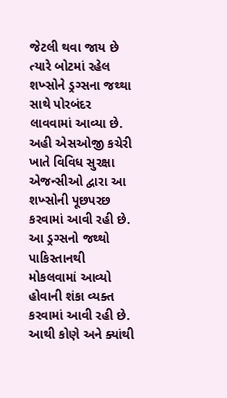જેટલી થવા જાય છે ત્યારે બોટમાં રહેલ શખ્સોને ડ્રગ્સના જથ્થા સાથે પોરબંદર લાવવામાં આવ્યા છે. અહી એસઓજી કચેરી ખાતે વિવિધ સુરક્ષા એજન્સીઓ દ્વારા આ શખ્સોની પૂછપરછ કરવામાં આવી રહી છે. આ ડ્રગ્સનો જથ્થો પાકિસ્તાનથી મોકલવામાં આવ્યો હોવાની શંકા વ્યક્ત કરવામાં આવી રહી છે. આથી કોણે અને ક્યાંથી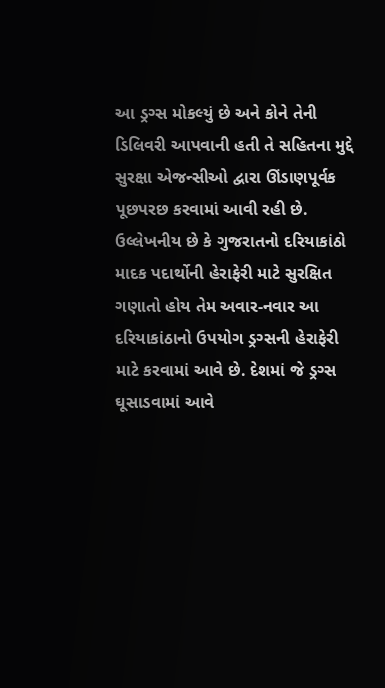આ ડ્રગ્સ મોકલ્યું છે અને કોને તેની ડિલિવરી આપવાની હતી તે સહિતના મુદ્દે સુરક્ષા એજન્સીઓ દ્વારા ઊંડાણપૂર્વક પૂછપરછ કરવામાં આવી રહી છે. ઉલ્લેખનીય છે કે ગુજરાતનો દરિયાકાંઠો માદક પદાર્થોની હેરાફેરી માટે સુરક્ષિત ગણાતો હોય તેમ અવાર-નવાર આ દરિયાકાંઠાનો ઉપયોગ ડ્રગ્સની હેરાફેરી માટે કરવામાં આવે છે. દેશમાં જે ડ્રગ્સ ઘૂસાડવામાં આવે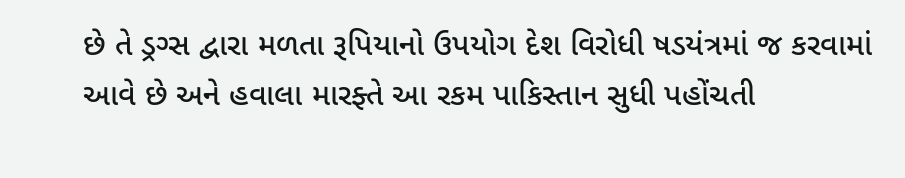છે તે ડ્રગ્સ દ્વારા મળતા રૂપિયાનો ઉપયોગ દેશ વિરોધી ષડયંત્રમાં જ કરવામાં આવે છે અને હવાલા મારફ્તે આ રકમ પાકિસ્તાન સુધી પહોંચતી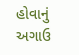હોવાનું અગાઉ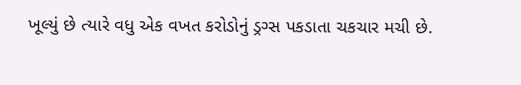ખૂલ્યું છે ત્યારે વધુ એક વખત કરોડોનું ડ્રગ્સ પકડાતા ચકચાર મચી છે.